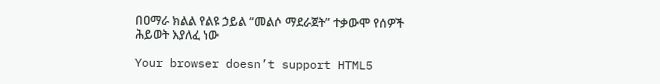በዐማራ ክልል የልዩ ኃይል “መልሶ ማደራጀት” ተቃውሞ የሰዎች ሕይወት እያለፈ ነው

Your browser doesn’t support HTML5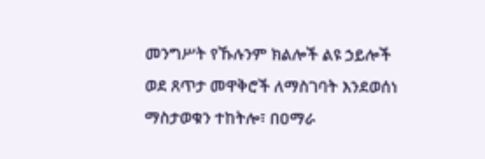መንግሥት የኹሉንም ክልሎች ልዩ ኃይሎች ወደ ጸጥታ መዋቅሮች ለማስገባት እንደወሰነ ማስታወቁን ተከትሎ፣ በዐማራ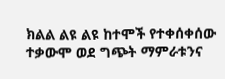ክልል ልዩ ልዩ ከተሞች የተቀሰቀሰው ተቃውሞ ወደ ግጭት ማምራቱንና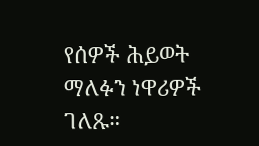የሰዎች ሕይወት ማለፉን ነዋሪዎች ገለጹ።